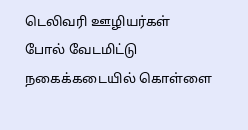டெலிவரி ஊழியர்கள் போல் வேடமிட்டு நகைக்கடையில் கொள்ளை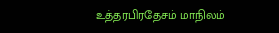உத்தரபிரதேசம் மாநிலம்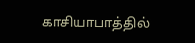காசியாபாத்தில்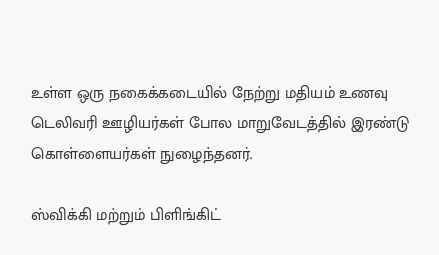உள்ள ஒரு நகைக்கடையில் நேற்று மதியம் உணவு டெலிவரி ஊழியர்கள் போல மாறுவேடத்தில் இரண்டு கொள்ளையர்கள் நுழைந்தனர்.

ஸ்விக்கி மற்றும் பிளிங்கிட்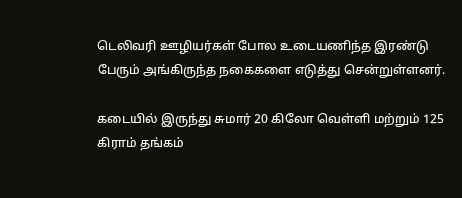டெலிவரி ஊழியர்கள் போல உடையணிந்த இரண்டு பேரும் அங்கிருந்த நகைகளை எடுத்து சென்றுள்ளனர்.

கடையில் இருந்து சுமார் 20 கிலோ வெள்ளி மற்றும் 125 கிராம் தங்கம்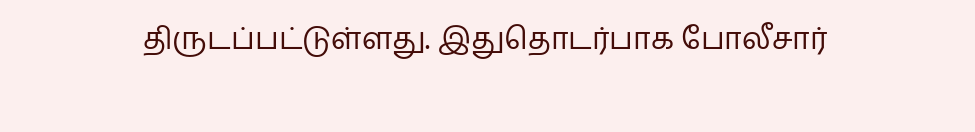திருடப்பட்டுள்ளது. இதுதொடர்பாக போலீசார்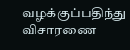வழக்குப்பதிந்து விசாரணை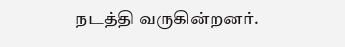நடத்தி வருகின்றனர்.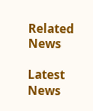Related News

Latest News